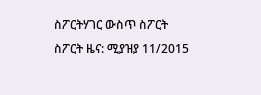ስፖርትሃገር ውስጥ ስፖርት ስፖርት ዜና: ሚያዝያ 11/2015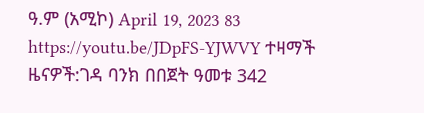ዓ.ም (አሚኮ) April 19, 2023 83 https://youtu.be/JDpFS-YJWVY ተዛማች ዜናዎች:ገዳ ባንክ በበጀት ዓመቱ 342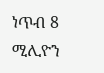ነጥብ 8 ሚሊዮን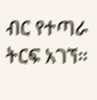ብር የተጣራ ትርፍ አገኘ።